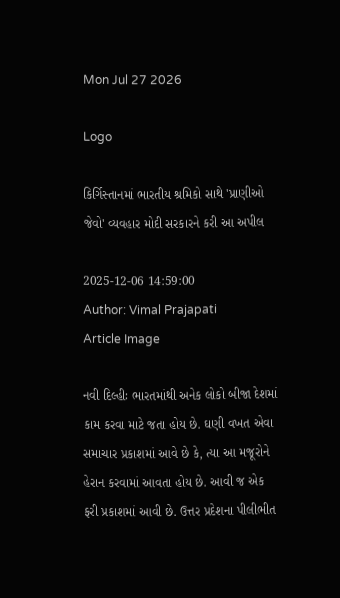Mon Jul 27 2026

Logo

કિર્ગિસ્તાનમાં ભારતીય શ્રમિકો સાથે 'પ્રાણીઓ જેવો' વ્યવહાર મોદી સરકારને કરી આ અપીલ

2025-12-06 14:59:00
Author: Vimal Prajapati
Article Image

નવી દિલ્હીઃ ભારતમાંથી અનેક લોકો બીજા દેશમાં કામ કરવા માટે જતા હોય છે. ઘણી વખત એવા સમાચાર પ્રકાશમાં આવે છે કે, ત્યા આ મજૂરોને હેરાન કરવામાં આવતા હોય છે. આવી જ એક ફરી પ્રકાશમાં આવી છે. ઉત્તર પ્રદેશના પીલીભીત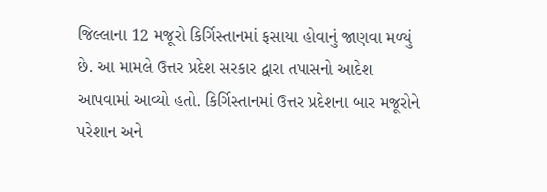જિલ્લાના 12 મજૂરો કિર્ગિસ્તાનમાં ફસાયા હોવાનું જાણવા મળ્યું છે. આ મામલે ઉત્તર પ્રદેશ સરકાર દ્વારા તપાસનો આદેશ આપવામાં આવ્યો હતો. કિર્ગિસ્તાનમાં ઉત્તર પ્રદેશના બાર મજૂરોને પરેશાન અને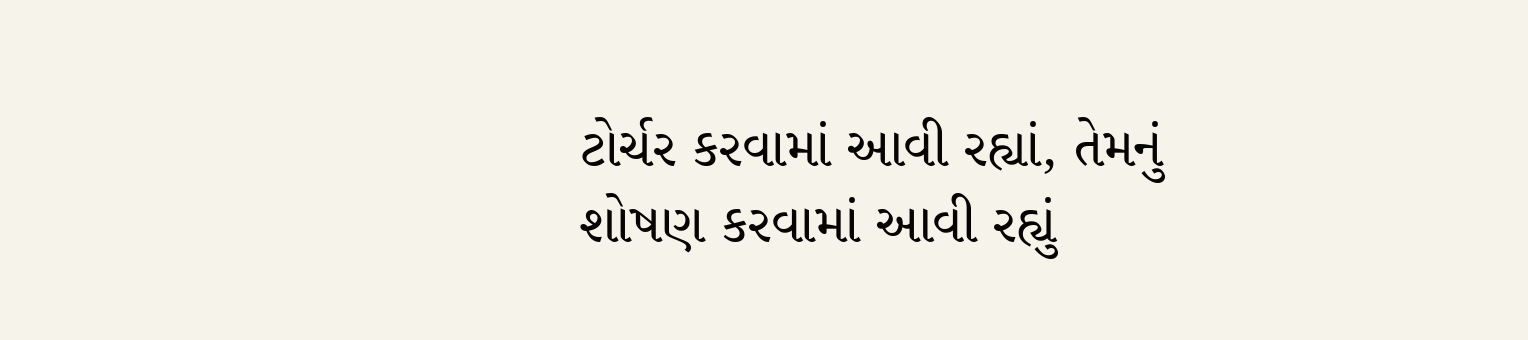ટોર્ચર કરવામાં આવી રહ્યાં, તેમનું શોષણ કરવામાં આવી રહ્યું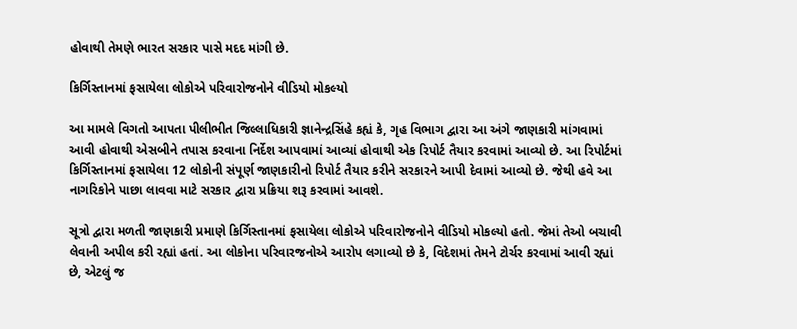હોવાથી તેમણે ભારત સરકાર પાસે મદદ માંગી છે.

કિર્ગિસ્તાનમાં ફસાયેલા લોકોએ પરિવારોજનોને વીડિયો મોકલ્યો

આ મામલે વિગતો આપતા પીલીભીત જિલ્લાધિકારી જ્ઞાનેન્દ્રસિંહે કહ્યં કે, ગૃહ વિભાગ દ્વારા આ અંગે જાણકારી માંગવામાં આવી હોવાથી એસબીને તપાસ કરવાના નિર્દેશ આપવામાં આવ્યાં હોવાથી એક રિપોર્ટ તૈયાર કરવામાં આવ્યો છે. આ રિપોર્ટમાં કિર્ગિસ્તાનમાં ફસાયેલા 12 લોકોની સંપૂર્ણ જાણકારીનો રિપોર્ટ તૈયાર કરીને સરકારને આપી દેવામાં આવ્યો છે. જેથી હવે આ નાગરિકોને પાછા લાવવા માટે સરકાર દ્વારા પ્રક્રિયા શરૂ કરવામાં આવશે.

સૂત્રો દ્વારા મળતી જાણકારી પ્રમાણે કિર્ગિસ્તાનમાં ફસાયેલા લોકોએ પરિવારોજનોને વીડિયો મોકલ્યો હતો. જેમાં તેઓ બચાવી લેવાની અપીલ કરી રહ્યાં હતાં. આ લોકોના પરિવારજનોએ આરોપ લગાવ્યો છે કે, વિદેશમાં તેમને ટોર્ચર કરવામાં આવી રહ્યાં છે, એટલું જ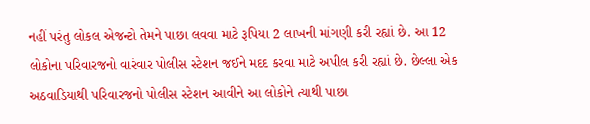નહીં પરંતુ લોકલ એજન્ટો તેમને પાછા લવવા માટે રૂપિયા 2 લાખની માંગણી કરી રહ્યાં છે. આ 12 લોકોના પરિવારજનો વારંવાર પોલીસ સ્ટેશન જઈને મદદ કરવા માટે અપીલ કરી રહ્યાં છે. છેલ્લા એક અઠવાડિયાથી પરિવારજનો પોલીસ સ્ટેશન આવીને આ લોકોને ત્યાથી પાછા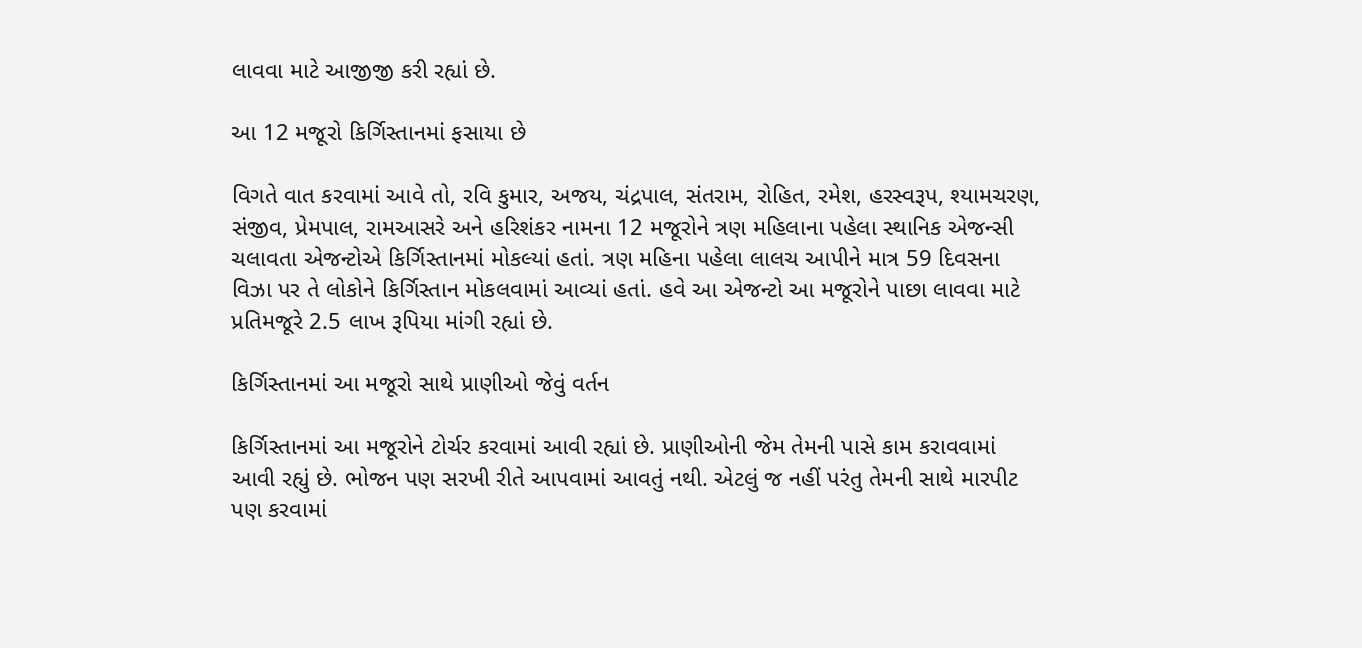લાવવા માટે આજીજી કરી રહ્યાં છે.

આ 12 મજૂરો કિર્ગિસ્તાનમાં ફસાયા છે

વિગતે વાત કરવામાં આવે તો, રવિ કુમાર, અજય, ચંદ્રપાલ, સંતરામ, રોહિત, રમેશ, હરસ્વરૂપ, શ્યામચરણ, સંજીવ, પ્રેમપાલ, રામઆસરે અને હરિશંકર નામના 12 મજૂરોને ત્રણ મહિલાના પહેલા સ્થાનિક એજન્સી ચલાવતા એજન્ટોએ કિર્ગિસ્તાનમાં મોકલ્યાં હતાં. ત્રણ મહિના પહેલા લાલચ આપીને માત્ર 59 દિવસના વિઝા પર તે લોકોને કિર્ગિસ્તાન મોકલવામાં આવ્યાં હતાં. હવે આ એજન્ટો આ મજૂરોને પાછા લાવવા માટે પ્રતિમજૂરે 2.5 લાખ રૂપિયા માંગી રહ્યાં છે.

કિર્ગિસ્તાનમાં આ મજૂરો સાથે પ્રાણીઓ જેવું વર્તન

કિર્ગિસ્તાનમાં આ મજૂરોને ટોર્ચર કરવામાં આવી રહ્યાં છે. પ્રાણીઓની જેમ તેમની પાસે કામ કરાવવામાં આવી રહ્યું છે. ભોજન પણ સરખી રીતે આપવામાં આવતું નથી. એટલું જ નહીં પરંતુ તેમની સાથે મારપીટ પણ કરવામાં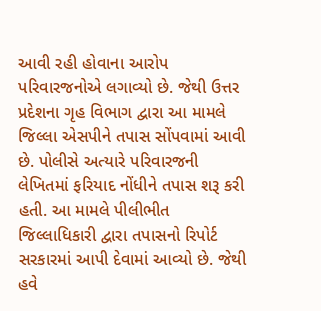આવી રહી હોવાના આરોપ પરિવારજનોએ લગાવ્યો છે. જેથી ઉત્તર પ્રદેશના ગૃહ વિભાગ દ્વારા આ મામલે જિલ્લા એસપીને તપાસ સોંપવામાં આવી છે. પોલીસે અત્યારે પરિવારજની લેખિતમાં ફરિયાદ નોંધીને તપાસ શરૂ કરી હતી. આ મામલે પીલીભીત જિલ્લાધિકારી દ્વારા તપાસનો રિપોર્ટ સરકારમાં આપી દેવામાં આવ્યો છે. જેથી હવે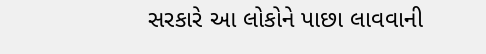સરકારે આ લોકોને પાછા લાવવાની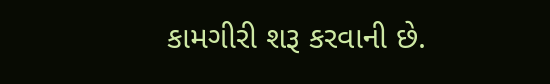કામગીરી શરૂ કરવાની છે.